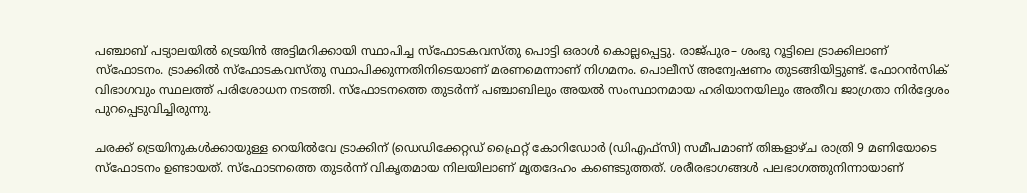പഞ്ചാബ് പട്യാലയിൽ ട്രെയിൻ അട്ടിമറിക്കായി സ്ഥാപിച്ച സ്ഫോടകവസ്തു പൊട്ടി ഒരാൾ കൊല്ലപ്പെട്ടു. രാജ്പുര– ശംഭു റൂട്ടിലെ ട്രാക്കിലാണ് സ്ഫോടനം. ട്രാക്കിൽ സ്ഫോടകവസ്തു സ്ഥാപിക്കുന്നതിനിടെയാണ് മരണമെന്നാണ് നിഗമനം. പൊലീസ് അന്വേഷണം തുടങ്ങിയിട്ടുണ്ട്. ഫോറൻസിക് വിഭാഗവും സ്ഥലത്ത് പരിശോധന നടത്തി. സ്ഫോടനത്തെ തുടർന്ന് പഞ്ചാബിലും അയൽ സംസ്ഥാനമായ ഹരിയാനയിലും അതീവ ജാഗ്രതാ നിർദ്ദേശം പുറപ്പെടുവിച്ചിരുന്നു.

ചരക്ക് ട്രെയിനുകൾക്കായുള്ള റെയിൽവേ ട്രാക്കിന് (ഡെഡിക്കേറ്റഡ് ഫ്രൈറ്റ് കോറിഡോർ (ഡിഎഫ്‌സി) സമീപമാണ് തിങ്കളാഴ്ച രാത്രി 9 മണിയോടെ സ്ഫോടനം ഉണ്ടായത്. സ്ഫോടനത്തെ തുടര്‍ന്ന് വികൃതമായ നിലയിലാണ് മൃതദേഹം കണ്ടെടുത്തത്. ശരീരഭാഗങ്ങൾ പലഭാഗത്തുനിന്നായാണ്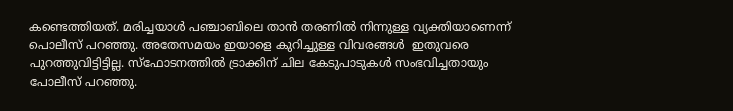കണ്ടെത്തിയത്. മരിച്ചയാൾ പഞ്ചാബിലെ താന്‍ തരണില്‍ നിന്നുള്ള വ്യക്തിയാണെന്ന് പൊലീസ് പറഞ്ഞു. അതേസമയം ഇയാളെ കുറിച്ചുള്ള വിവരങ്ങള്‍  ഇതുവരെ പുറത്തുവിട്ടിട്ടില്ല. സ്ഫോടനത്തിൽ ട്രാക്കിന് ചില കേടുപാടുകൾ സംഭവിച്ചതായും പോലീസ് പറഞ്ഞു.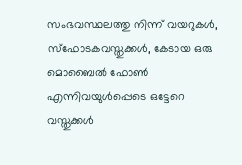സംഭവസ്ഥലത്തു നിന്ന് വയറുകൾ, സ്ഫോടകവസ്തുക്കൾ, കേടായ ഒരു മൊബൈൽ ഫോൺ എന്നിവയുൾപ്പെടെ ഒട്ടേറെ വസ്തുക്കൾ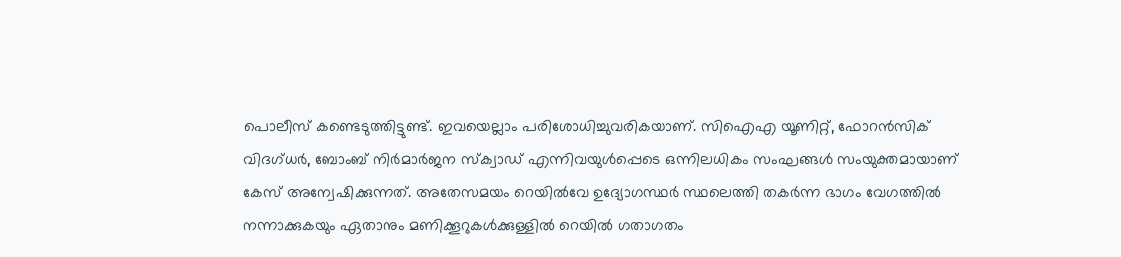പൊലീസ് കണ്ടെടുത്തിട്ടുണ്ട്. ഇവയെല്ലാം പരിശോധിച്ചുവരികയാണ്. സിഐഎ യൂണിറ്റ്, ഫോറൻസിക് വിദഗ്ധർ, ബോംബ് നിർമാർജന സ്ക്വാഡ് എന്നിവയുൾപ്പെടെ ഒന്നിലധികം സംഘങ്ങള്‍ സംയുക്തമായാണ് കേസ് അന്വേഷിക്കുന്നത്. അതേസമയം റെയില്‍വേ ഉദ്യോഗസ്ഥര്‍ സ്ഥലെത്തി തകർന്ന ഭാഗം വേഗത്തില്‍ നന്നാക്കുകയും ഏതാനും മണിക്കൂറുകൾക്കുള്ളിൽ റെയിൽ ഗതാഗതം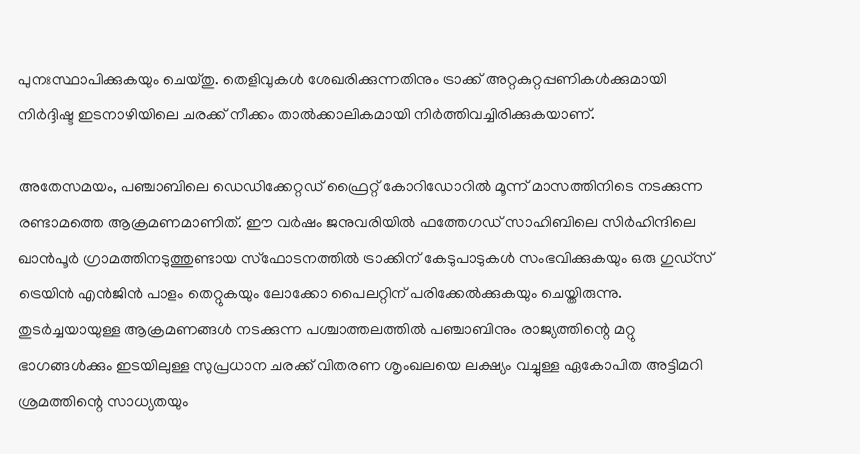പുനഃസ്ഥാപിക്കുകയും ചെയ്തു. തെളിവുകൾ ശേഖരിക്കുന്നതിനും ട്രാക്ക് അറ്റകുറ്റപ്പണികൾക്കുമായി നിർദ്ദിഷ്ട ഇടനാഴിയിലെ ചരക്ക് നീക്കം താൽക്കാലികമായി നിർത്തിവച്ചിരിക്കുകയാണ്.

അതേസമയം, പഞ്ചാബിലെ ഡെഡിക്കേറ്റഡ് ഫ്രൈറ്റ് കോറിഡോറിൽ മൂന്ന് മാസത്തിനിടെ നടക്കുന്ന രണ്ടാമത്തെ ആക്രമണമാണിത്. ഈ വർഷം ജനുവരിയിൽ ഫത്തേഗഡ് സാഹിബിലെ സിർഹിന്ദിലെ ഖാൻപൂർ ഗ്രാമത്തിനടുത്തുണ്ടായ സ്ഫോടനത്തിൽ ട്രാക്കിന് കേടുപാടുകൾ സംഭവിക്കുകയും ഒരു ഗുഡ്സ് ട്രെയിൻ എന്‍ജിന്‍ പാളം തെറ്റുകയും ലോക്കോ പൈലറ്റിന് പരിക്കേൽക്കുകയും ചെയ്തിരുന്നു. തുടര്‍ച്ചയായുള്ള ആക്രമണങ്ങള്‍ നടക്കുന്ന പശ്ചാത്തലത്തില്‍ പഞ്ചാബിനും രാജ്യത്തിന്റെ മറ്റു ഭാഗങ്ങൾക്കും ഇടയിലുള്ള സുപ്രധാന ചരക്ക് വിതരണ ശൃംഖലയെ ലക്ഷ്യം വച്ചുള്ള ഏകോപിത അട്ടിമറി ശ്രമത്തിന്റെ സാധ്യതയും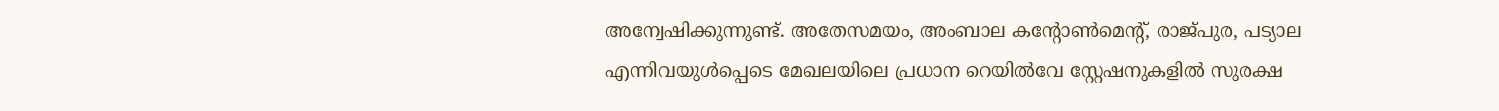അന്വേഷിക്കുന്നുണ്ട്. അതേസമയം, അംബാല കന്റോൺമെന്റ്, രാജ്പുര, പട്യാല എന്നിവയുൾപ്പെടെ മേഖലയിലെ പ്രധാന റെയിൽവേ സ്റ്റേഷനുകളിൽ സുരക്ഷ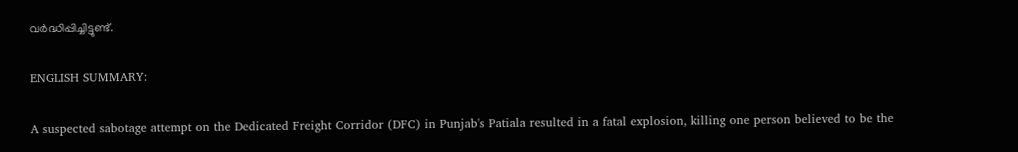വർദ്ധിപ്പിച്ചിട്ടുണ്ട്.

ENGLISH SUMMARY:

A suspected sabotage attempt on the Dedicated Freight Corridor (DFC) in Punjab's Patiala resulted in a fatal explosion, killing one person believed to be the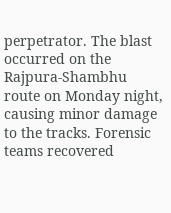perpetrator. The blast occurred on the Rajpura-Shambhu route on Monday night, causing minor damage to the tracks. Forensic teams recovered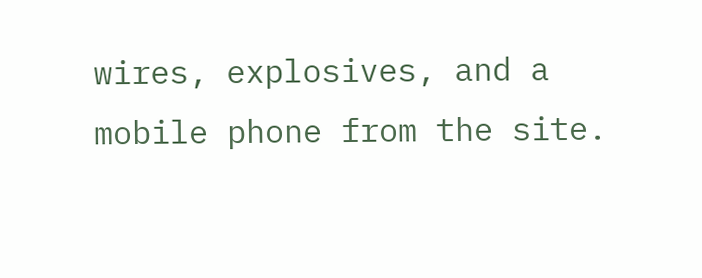wires, explosives, and a mobile phone from the site.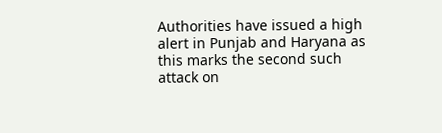Authorities have issued a high alert in Punjab and Haryana as this marks the second such attack on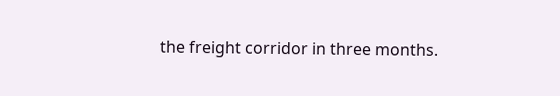the freight corridor in three months.